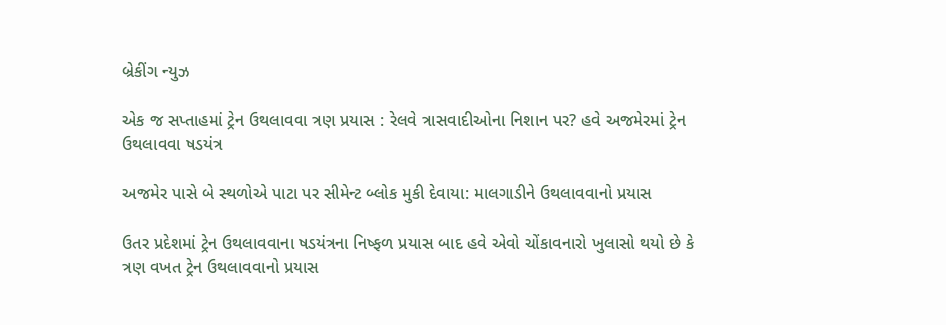બ્રેકીંગ ન્યુઝ

એક જ સપ્તાહમાં ટ્રેન ઉથલાવવા ત્રણ પ્રયાસ : રેલવે ત્રાસવાદીઓના નિશાન પર? હવે અજમેરમાં ટ્રેન ઉથલાવવા ષડયંત્ર

અજમેર પાસે બે સ્થળોએ પાટા પર સીમેન્ટ બ્લોક મુકી દેવાયા: માલગાડીને ઉથલાવવાનો પ્રયાસ

ઉતર પ્રદેશમાં ટ્રેન ઉથલાવવાના ષડયંત્રના નિષ્ફળ પ્રયાસ બાદ હવે એવો ચોંકાવનારો ખુલાસો થયો છે કે ત્રણ વખત ટ્રેન ઉથલાવવાનો પ્રયાસ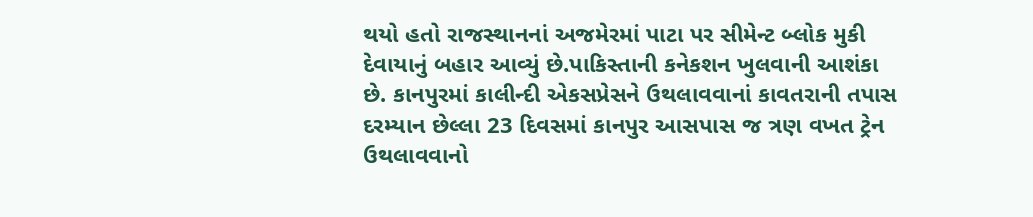થયો હતો રાજસ્થાનનાં અજમેરમાં પાટા પર સીમેન્ટ બ્લોક મુકી દેવાયાનું બહાર આવ્યું છે.પાકિસ્તાની કનેકશન ખુલવાની આશંકા છે. કાનપુરમાં કાલીન્દી એકસપ્રેસને ઉથલાવવાનાં કાવતરાની તપાસ દરમ્યાન છેલ્લા 23 દિવસમાં કાનપુર આસપાસ જ ત્રણ વખત ટ્રેન ઉથલાવવાનો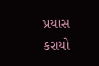પ્રયાસ કરાયો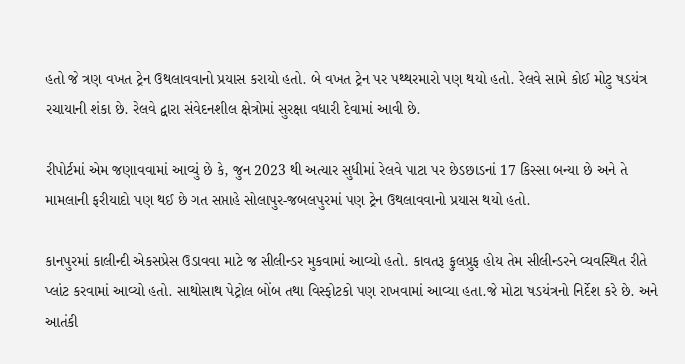હતો જે ત્રણ વખત ટ્રેન ઉથલાવવાનો પ્રયાસ કરાયો હતો. બે વખત ટ્રેન પર પથ્થરમારો પણ થયો હતો. રેલવે સામે કોઈ મોટુ ષડયંત્ર રચાયાની શંકા છે. રેલવે દ્વારા સંવેદનશીલ ક્ષેત્રોમાં સુરક્ષા વધારી દેવામાં આવી છે.

રીપોર્ટમાં એમ જણાવવામાં આવ્યું છે કે, જુન 2023 થી અત્યાર સુધીમાં રેલવે પાટા પર છેડછાડનાં 17 કિસ્સા બન્યા છે અને તે મામલાની ફરીયાદો પણ થઈ છે ગત સપ્તાહે સોલાપુર-જબલપુરમાં પણ ટ્રેન ઉથલાવવાનો પ્રયાસ થયો હતો.

કાનપુરમાં કાલીન્દી એકસપ્રેસ ઉડાવવા માટે જ સીલીન્ડર મુકવામાં આવ્યો હતો. કાવતરૂ ફુલપ્રુફ હોય તેમ સીલીન્ડરને વ્યવસ્થિત રીતે પ્લાંટ કરવામાં આવ્યો હતો. સાથોસાથ પેટ્રોલ બોંબ તથા વિસ્ફોટકો પણ રાખવામાં આવ્યા હતા.જે મોટા ષડયંત્રનો નિર્દેશ કરે છે. અને આતંકી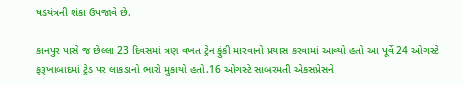ષડયંત્રની શંકા ઉપજાવે છે.

કાનપુર પાસે જ છેલ્લા 23 દિવસમાં ત્રણ વખત ટ્રેન ફુંકી મારવાનો પ્રયાસ કરવામાં આવ્યો હતો આ પૂર્વે 24 ઓગસ્ટે ફરૂખાબાદમાં ટ્રેડ પર લાકડાનો ભારો મુકાયો હતો.16 ઓગસ્ટે સાબરમતી એકસપ્રેસને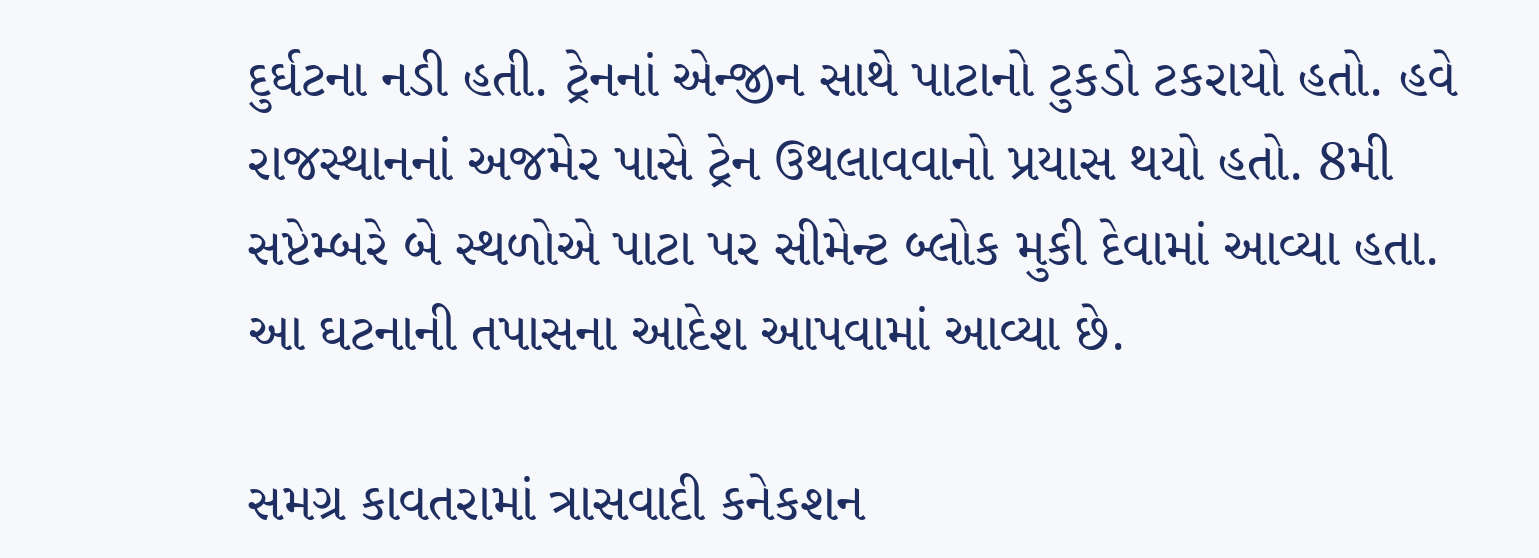દુર્ઘટના નડી હતી. ટ્રેનનાં એન્જીન સાથે પાટાનો ટુકડો ટકરાયો હતો. હવે રાજસ્થાનનાં અજમેર પાસે ટ્રેન ઉથલાવવાનો પ્રયાસ થયો હતો. 8મી સપ્ટેમ્બરે બે સ્થળોએ પાટા પર સીમેન્ટ બ્લોક મુકી દેવામાં આવ્યા હતા. આ ઘટનાની તપાસના આદેશ આપવામાં આવ્યા છે.

સમગ્ર કાવતરામાં ત્રાસવાદી કનેકશન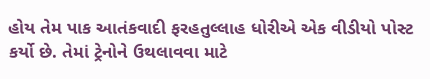હોય તેમ પાક આતંકવાદી ફરહતુલ્લાહ ધોરીએ એક વીડીયો પોસ્ટ કર્યો છે. તેમાં ટ્રેનોને ઉથલાવવા માટે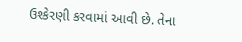ઉશ્કેરણી કરવામાં આવી છે. તેના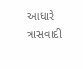આધારે ત્રાસવાદી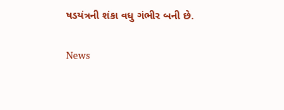ષડયંત્રની શંકા વધુ ગંભીર બની છે.

News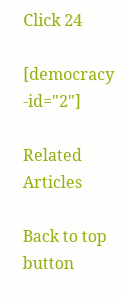Click 24

[democracy -id="2"]

Related Articles

Back to top button